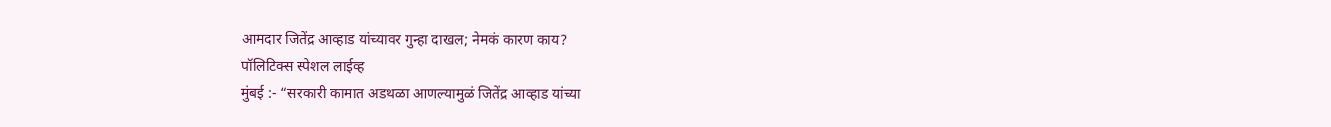आमदार जितेंद्र आव्हाड यांच्यावर गुन्हा दाखल; नेमकं कारण काय?
पॉलिटिक्स स्पेशल लाईव्ह
मुंबई :- “सरकारी कामात अडथळा आणल्यामुळं जितेंद्र आव्हाड यांच्या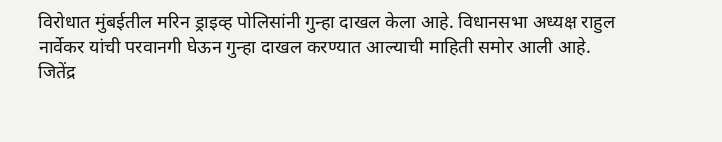विरोधात मुंबईतील मरिन ड्राइव्ह पोलिसांनी गुन्हा दाखल केला आहे. विधानसभा अध्यक्ष राहुल नार्वेकर यांची परवानगी घेऊन गुन्हा दाखल करण्यात आल्याची माहिती समोर आली आहे.
जितेंद्र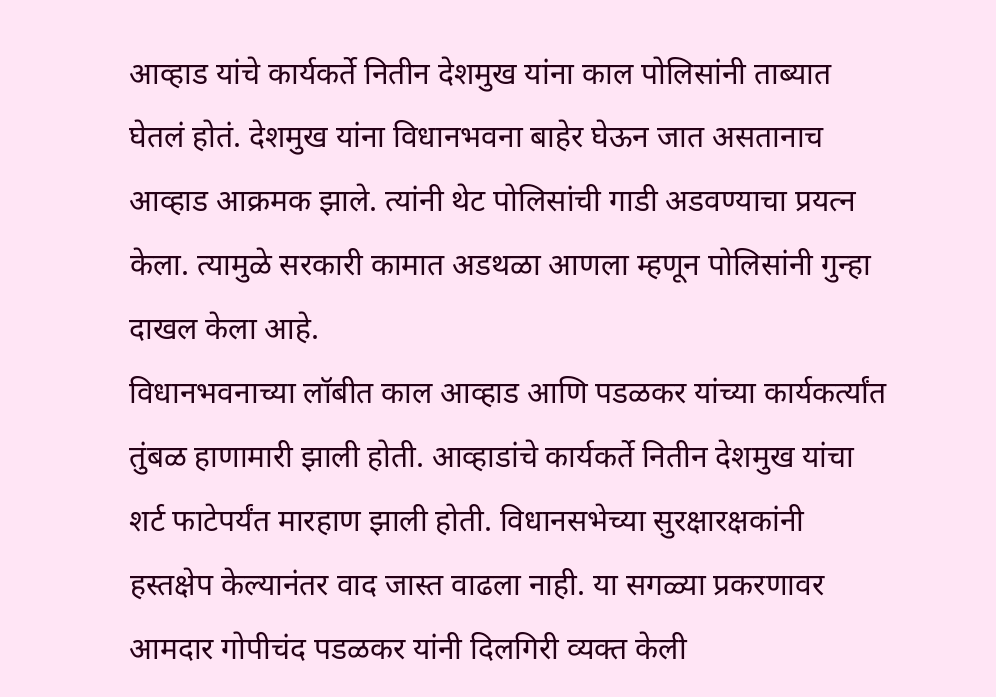आव्हाड यांचे कार्यकर्ते नितीन देशमुख यांना काल पोलिसांनी ताब्यात घेतलं होतं. देशमुख यांना विधानभवना बाहेर घेऊन जात असतानाच आव्हाड आक्रमक झाले. त्यांनी थेट पोलिसांची गाडी अडवण्याचा प्रयत्न केला. त्यामुळे सरकारी कामात अडथळा आणला म्हणून पोलिसांनी गुन्हा दाखल केला आहे.
विधानभवनाच्या लॉबीत काल आव्हाड आणि पडळकर यांच्या कार्यकर्त्यांत तुंबळ हाणामारी झाली होती. आव्हाडांचे कार्यकर्ते नितीन देशमुख यांचा शर्ट फाटेपर्यंत मारहाण झाली होती. विधानसभेच्या सुरक्षारक्षकांनी हस्तक्षेप केल्यानंतर वाद जास्त वाढला नाही. या सगळ्या प्रकरणावर आमदार गोपीचंद पडळकर यांनी दिलगिरी व्यक्त केली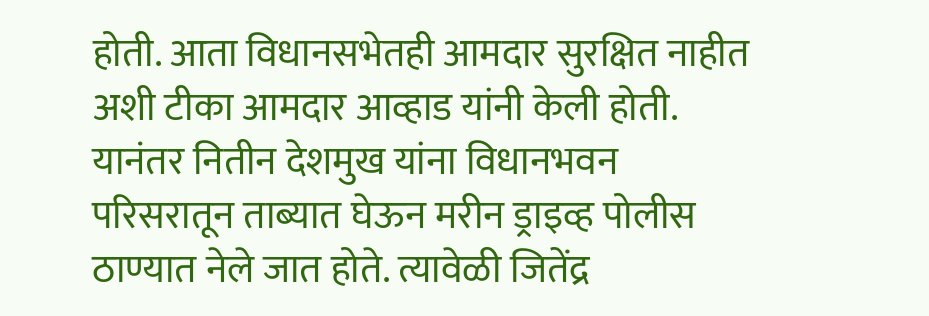होती. आता विधानसभेतही आमदार सुरक्षित नाहीत अशी टीका आमदार आव्हाड यांनी केली होती.
यानंतर नितीन देशमुख यांना विधानभवन परिसरातून ताब्यात घेऊन मरीन ड्राइव्ह पोलीस ठाण्यात नेले जात होते. त्यावेळी जितेंद्र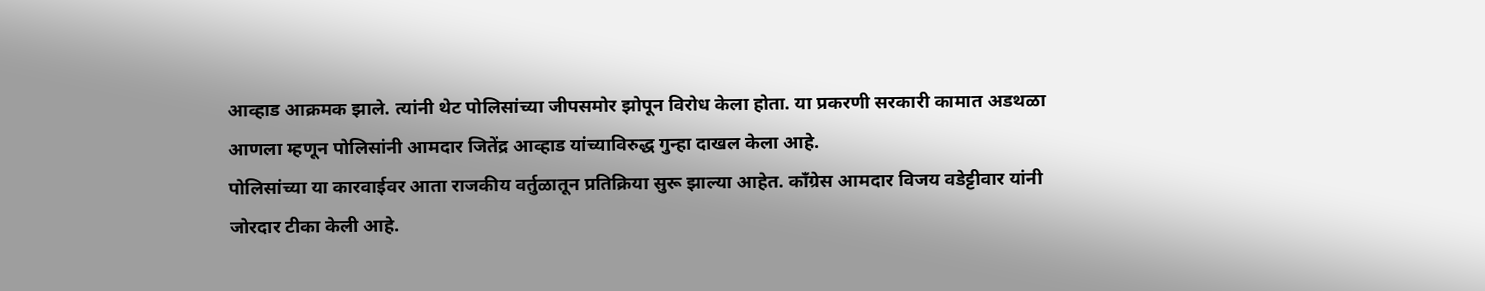आव्हाड आक्रमक झाले. त्यांनी थेट पोलिसांच्या जीपसमोर झोपून विरोध केला होता. या प्रकरणी सरकारी कामात अडथळा आणला म्हणून पोलिसांनी आमदार जितेंद्र आव्हाड यांच्याविरुद्ध गुन्हा दाखल केला आहे.
पोलिसांच्या या कारवाईवर आता राजकीय वर्तुळातून प्रतिक्रिया सुरू झाल्या आहेत. काँग्रेस आमदार विजय वडेट्टीवार यांनी जोरदार टीका केली आहे.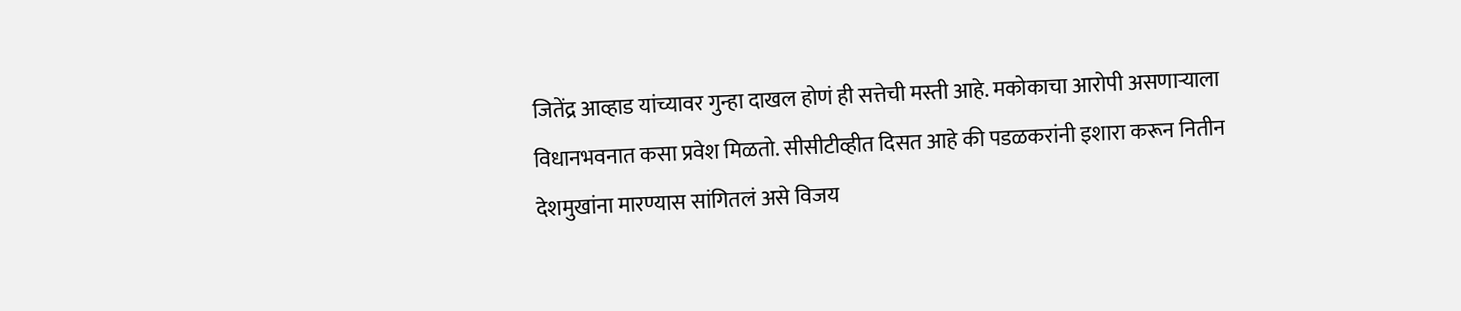जितेंद्र आव्हाड यांच्यावर गुन्हा दाखल होणं ही सत्तेची मस्ती आहे. मकोकाचा आरोपी असणाऱ्याला विधानभवनात कसा प्रवेश मिळतो. सीसीटीव्हीत दिसत आहे की पडळकरांनी इशारा करून नितीन देशमुखांना मारण्यास सांगितलं असे विजय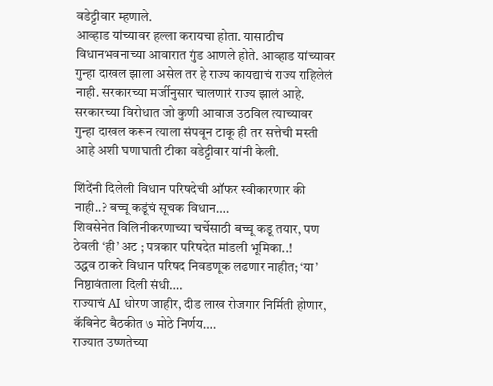वडेट्टीवार म्हणाले.
आव्हाड यांच्यावर हल्ला करायचा होता. यासाठीच विधानभवनाच्या आवारात गुंड आणले होते. आव्हाड यांच्यावर गुन्हा दाखल झाला असेल तर हे राज्य कायद्याचं राज्य राहिलेलं नाही. सरकारच्या मर्जीनुसार चालणारं राज्य झालं आहे. सरकारच्या विरोधात जो कुणी आवाज उठविल त्याच्यावर गुन्हा दाखल करून त्याला संपवून टाकू ही तर सत्तेची मस्ती आहे अशी घणाघाती टीका वडेट्टीवार यांनी केली.

शिंदेंनी दिलेली विधान परिषदेची ऑफर स्वीकारणार की नाही..? बच्चू कडूंचं सूचक विधान….
शिवसेनेत विलिनीकरणाच्या चर्चेसाठी बच्चू कडू तयार, पण ठेवली ‘ही’ अट ; पत्रकार परिषदेत मांडली भूमिका..!
उद्धव ठाकरे विधान परिषद निवडणूक लढणार नाहीत; ‘या’ निष्ठावंताला दिली संधी….
राज्याचं AI धोरण जाहीर, दीड लाख रोजगार निर्मिती होणार, कॅबिनेट बैठकीत ७ मोठे निर्णय….
राज्यात उष्णतेच्या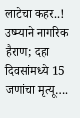लाटेचा कहर..! उष्म्याने नागरिक हैराण; दहा दिवसांमध्ये 15 जणांचा मृत्यू….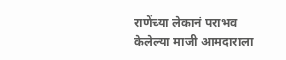राणेंच्या लेकानं पराभव केलेल्या माजी आमदाराला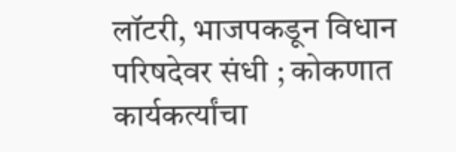लॉटरी, भाजपकडून विधान परिषदेवर संधी ; कोकणात कार्यकर्त्यांचा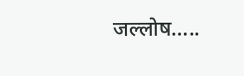जल्लोष…..